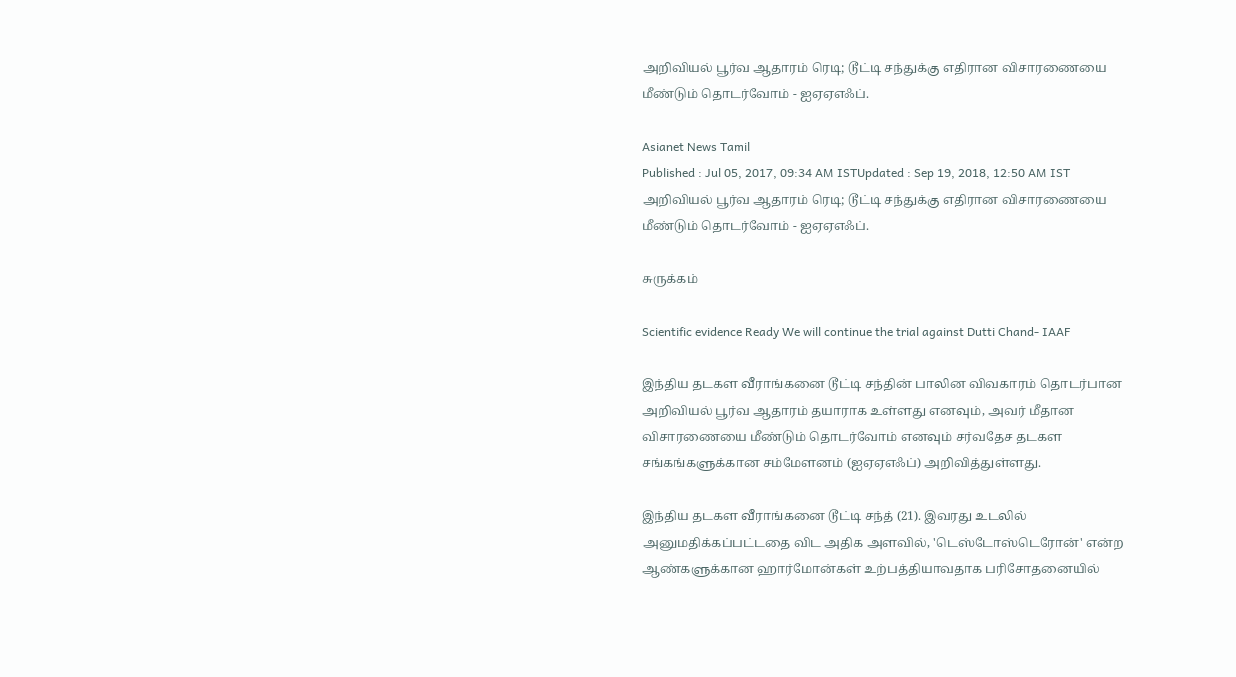அறிவியல் பூர்வ ஆதாரம் ரெடி; டூட்டி சந்துக்கு எதிரான விசாரணையை மீண்டும் தொடர்வோம் - ஐஏஏஎஃப்.

Asianet News Tamil
Published : Jul 05, 2017, 09:34 AM ISTUpdated : Sep 19, 2018, 12:50 AM IST
அறிவியல் பூர்வ ஆதாரம் ரெடி; டூட்டி சந்துக்கு எதிரான விசாரணையை மீண்டும் தொடர்வோம் - ஐஏஏஎஃப்.

சுருக்கம்

Scientific evidence Ready We will continue the trial against Dutti Chand- IAAF

இந்திய தடகள வீராங்கனை டூட்டி சந்தின் பாலின விவகாரம் தொடர்பான அறிவியல் பூர்வ ஆதாரம் தயாராக உள்ளது எனவும், அவர் மீதான விசாரணையை மீண்டும் தொடர்வோம் எனவும் சர்வதேச தடகள சங்கங்களுக்கான சம்மேளனம் (ஐஏஏஎஃப்) அறிவித்துள்ளது.

இந்திய தடகள வீராங்கனை டூட்டி சந்த் (21). இவரது உடலில் அனுமதிக்கப்பட்டதை விட அதிக அளவில், 'டெஸ்டோஸ்டெரோன்' என்ற ஆண்களுக்கான ஹார்மோன்கள் உற்பத்தியாவதாக பரிசோதனையில்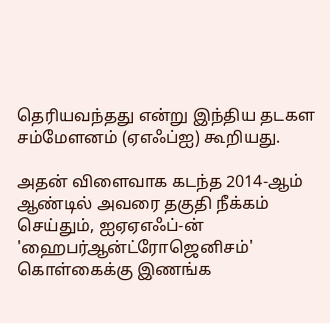தெரியவந்தது என்று இந்திய தடகள சம்மேளனம் (ஏஎஃப்ஐ) கூறியது.

அதன் விளைவாக கடந்த 2014-ஆம் ஆண்டில் அவரை தகுதி நீக்கம் செய்தும், ஐஏஏஎஃப்-ன் 'ஹைபர்ஆன்ட்ரோஜெனிசம்' கொள்கைக்கு இணங்க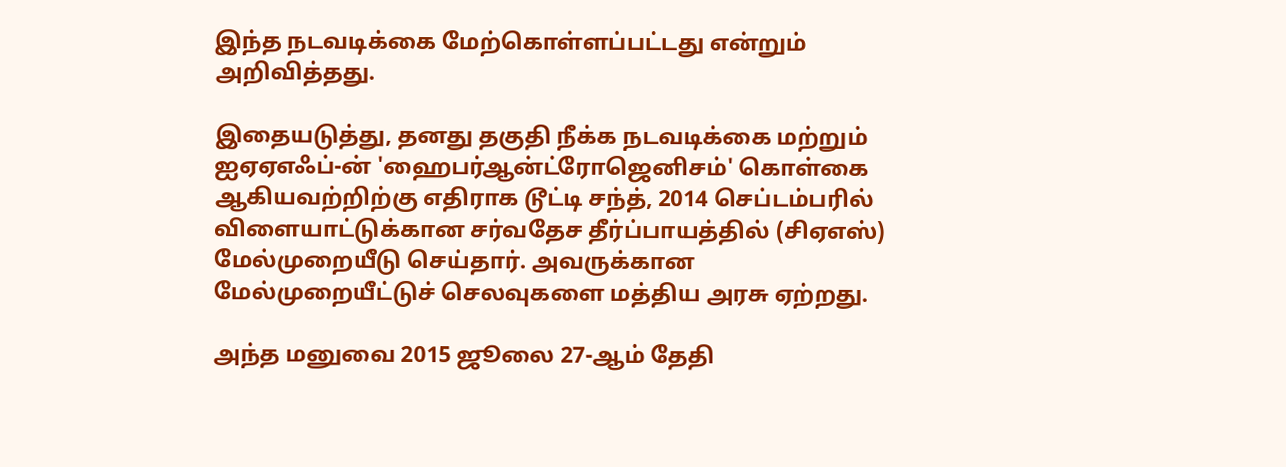இந்த நடவடிக்கை மேற்கொள்ளப்பட்டது என்றும் அறிவித்தது.

இதையடுத்து, தனது தகுதி நீக்க நடவடிக்கை மற்றும் ஐஏஏஎஃப்-ன் 'ஹைபர்ஆன்ட்ரோஜெனிசம்' கொள்கை ஆகியவற்றிற்கு எதிராக டூட்டி சந்த், 2014 செப்டம்பரில் விளையாட்டுக்கான சர்வதேச தீர்ப்பாயத்தில் (சிஏஎஸ்) மேல்முறையீடு செய்தார். அவருக்கான மேல்முறையீட்டுச் செலவுகளை மத்திய அரசு ஏற்றது.

அந்த மனுவை 2015 ஜூலை 27-ஆம் தேதி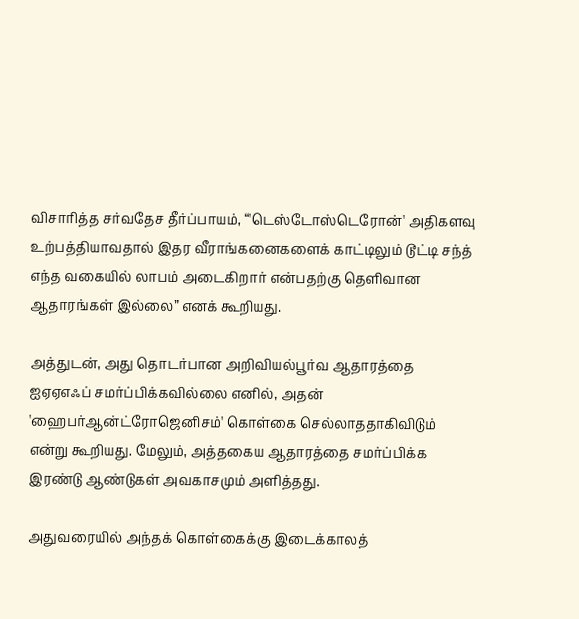விசாரித்த சர்வதேச தீர்ப்பாயம், “'டெஸ்டோஸ்டெரோன்' அதிகளவு உற்பத்தியாவதால் இதர வீராங்கனைகளைக் காட்டிலும் டூட்டி சந்த் எந்த வகையில் லாபம் அடைகிறார் என்பதற்கு தெளிவான ஆதாரங்கள் இல்லை” எனக் கூறியது.

அத்துடன், அது தொடர்பான அறிவியல்பூர்வ ஆதாரத்தை ஐஏஏஎஃப் சமர்ப்பிக்கவில்லை எனில், அதன் 'ஹைபர்ஆன்ட்ரோஜெனிசம்' கொள்கை செல்லாததாகிவிடும் என்று கூறியது. மேலும், அத்தகைய ஆதாரத்தை சமர்ப்பிக்க இரண்டு ஆண்டுகள் அவகாசமும் அளித்தது.

அதுவரையில் அந்தக் கொள்கைக்கு இடைக்காலத்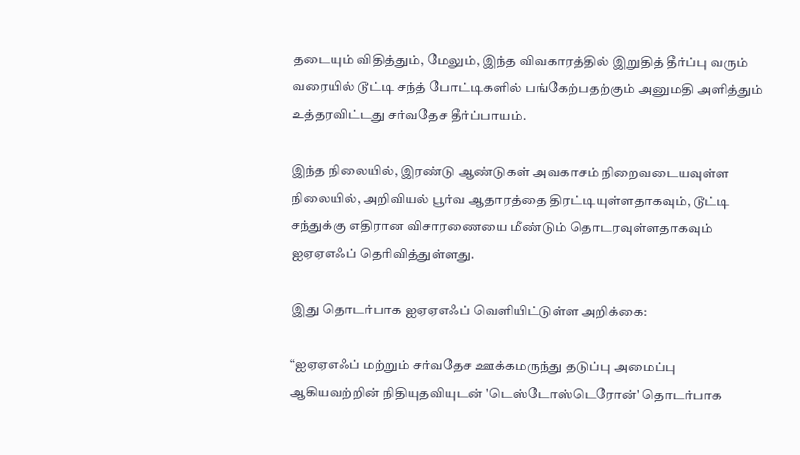தடையும் விதித்தும், மேலும், இந்த விவகாரத்தில் இறுதித் தீர்ப்பு வரும் வரையில் டூட்டி சந்த் போட்டிகளில் பங்கேற்பதற்கும் அனுமதி அளித்தும் உத்தரவிட்டது சர்வதேச தீர்ப்பாயம்.

இந்த நிலையில், இரண்டு ஆண்டுகள் அவகாசம் நிறைவடையவுள்ள நிலையில், அறிவியல் பூர்வ ஆதாரத்தை திரட்டியுள்ளதாகவும், டூட்டி சந்துக்கு எதிரான விசாரணையை மீண்டும் தொடரவுள்ளதாகவும் ஐஏஏஎஃப் தெரிவித்துள்ளது.

இது தொடர்பாக ஐஏஏஎஃப் வெளியிட்டுள்ள அறிக்கை:

“ஐஏஏஎஃப் மற்றும் சர்வதேச ஊக்கமருந்து தடுப்பு அமைப்பு ஆகியவற்றின் நிதியுதவியுடன் 'டெஸ்டோஸ்டெரோன்' தொடர்பாக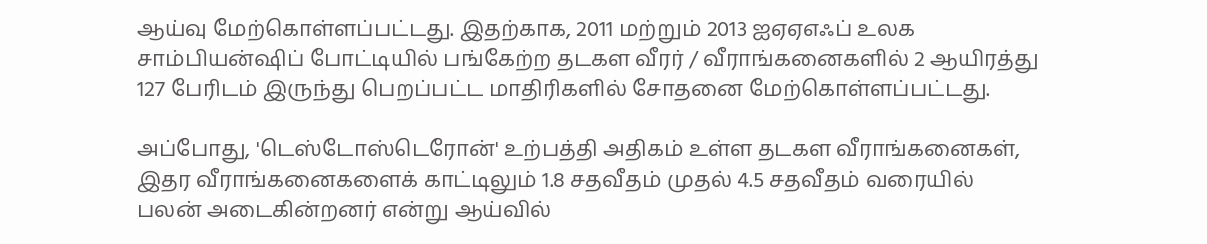ஆய்வு மேற்கொள்ளப்பட்டது. இதற்காக, 2011 மற்றும் 2013 ஐஏஏஎஃப் உலக சாம்பியன்ஷிப் போட்டியில் பங்கேற்ற தடகள வீரர் / வீராங்கனைகளில் 2 ஆயிரத்து 127 பேரிடம் இருந்து பெறப்பட்ட மாதிரிகளில் சோதனை மேற்கொள்ளப்பட்டது.

அப்போது, 'டெஸ்டோஸ்டெரோன்' உற்பத்தி அதிகம் உள்ள தடகள வீராங்கனைகள், இதர வீராங்கனைகளைக் காட்டிலும் 1.8 சதவீதம் முதல் 4.5 சதவீதம் வரையில் பலன் அடைகின்றனர் என்று ஆய்வில்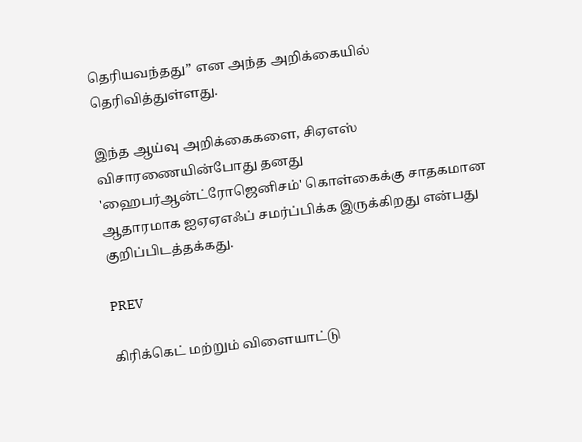தெரியவந்தது” என அந்த அறிக்கையில் தெரிவித்துள்ளது.

இந்த ஆய்வு அறிக்கைகளை, சிஏஎஸ் விசாரணையின்போது தனது 'ஹைபர்ஆன்ட்ரோஜெனிசம்' கொள்கைக்கு சாதகமான ஆதாரமாக ஐஏஏஎஃப் சமர்ப்பிக்க இருக்கிறது என்பது குறிப்பிடத்தக்கது.

PREV

கிரிக்கெட் மற்றும் விளையாட்டு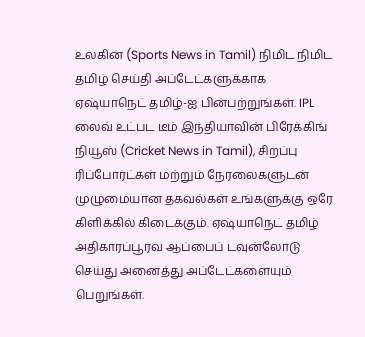உலகின் (Sports News in Tamil) நிமிட நிமிட தமிழ் செய்தி அப்டேட்களுக்காக ஏஷ்யாநெட் தமிழ்-ஐ பின்பற்றுங்கள். IPL லைவ் உட்பட டீம் இந்தியாவின் பிரேக்கிங் நியூஸ் (Cricket News in Tamil), சிறப்பு ரிப்போர்ட்கள் மற்றும் நேரலைகளுடன் முழுமையான தகவல்கள் உங்களுக்கு ஒரே கிளிக்கில் கிடைக்கும். ஏஷ்யாநெட் தமிழ் அதிகாரப்பூர்வ ஆப்பைப் டவுன்லோடு செய்து அனைத்து அப்டேட்களையும் பெறுங்கள்.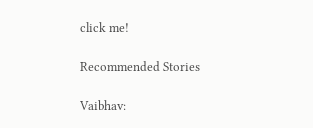click me!

Recommended Stories

Vaibhav: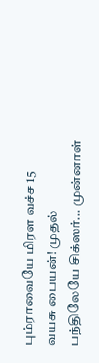பும்ராவையே மிரள வச்ச 15 வயசு பையன்! முதல் பந்திலேயே சிக்ஸர்... முன்னாள்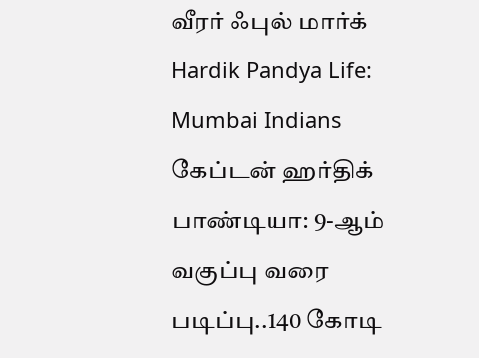வீரர் ஃபுல் மார்க்
Hardik Pandya Life: Mumbai Indians கேப்டன் ஹர்திக் பாண்டியா: 9-ஆம் வகுப்பு வரை படிப்பு..140 கோடி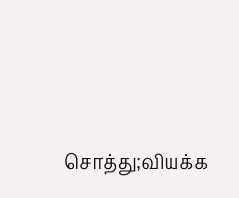சொத்து;வியக்க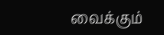வைக்கும்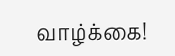வாழ்க்கை!